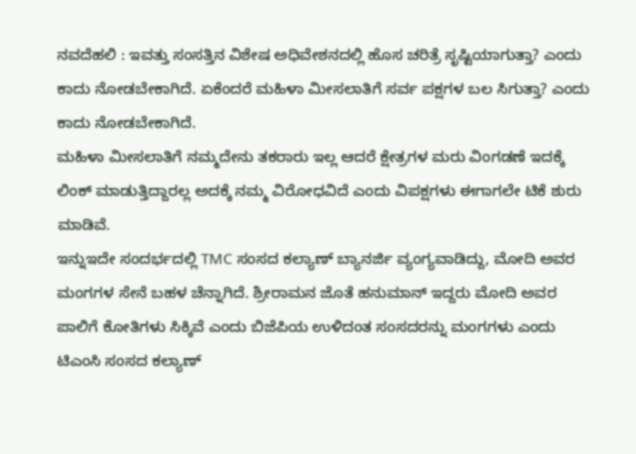ನವದೆಹಲಿ : ಇವತ್ತು ಸಂಸತ್ತಿನ ವಿಶೇಷ ಅಧಿವೇಶನದಲ್ಲಿ ಹೊಸ ಚರಿತ್ರೆ ಸೃಷ್ಟಿಯಾಗುತ್ತಾ? ಎಂದು ಕಾದು ನೋಡಬೇಕಾಗಿದೆ. ಏಕೆಂದರೆ ಮಹಿಳಾ ಮೀಸಲಾತಿಗೆ ಸರ್ವ ಪಕ್ಷಗಳ ಬಲ ಸಿಗುತ್ತಾ? ಎಂದು ಕಾದು ನೋಡಬೇಕಾಗಿದೆ.
ಮಹಿಳಾ ಮೀಸಲಾತಿಗೆ ನಮ್ಮದೇನು ತಕರಾರು ಇಲ್ಲ ಆದರೆ ಕ್ಷೇತ್ರಗಳ ಮರು ವಿಂಗಡಣೆ ಇದಕ್ಕೆ ಲಿಂಕ್ ಮಾಡುತ್ತಿದ್ದಾರಲ್ಲ ಅದಕ್ಕೆ ನಮ್ಮ ವಿರೋಧವಿದೆ ಎಂದು ವಿಪಕ್ಷಗಳು ಈಗಾಗಲೇ ಟಿಕೆ ಶುರು ಮಾಡಿವೆ.
ಇನ್ನುಇದೇ ಸಂದರ್ಭದಲ್ಲಿ TMC ಸಂಸದ ಕಲ್ಯಾಣ್ ಬ್ಯಾನರ್ಜಿ ವ್ಯಂಗ್ಯವಾಡಿದ್ದು, ಮೋದಿ ಅವರ ಮಂಗಗಳ ಸೇನೆ ಬಹಳ ಚೆನ್ನಾಗಿದೆ. ಶ್ರೀರಾಮನ ಜೊತೆ ಹನುಮಾನ್ ಇದ್ದರು ಮೋದಿ ಅವರ ಪಾಲಿಗೆ ಕೋತಿಗಳು ಸಿಕ್ಕಿವೆ ಎಂದು ಬಿಜೆಪಿಯ ಉಳಿದಂತ ಸಂಸದರನ್ನು ಮಂಗಗಳು ಎಂದು ಟಿಎಂಸಿ ಸಂಸದ ಕಲ್ಯಾಣ್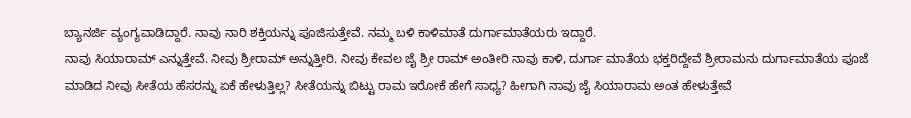ಬ್ಯಾನರ್ಜಿ ವ್ಯಂಗ್ಯವಾಡಿದ್ದಾರೆ. ನಾವು ನಾರಿ ಶಕ್ತಿಯನ್ನು ಪೂಜಿಸುತ್ತೇವೆ. ನಮ್ಮ ಬಳಿ ಕಾಳಿಮಾತೆ ದುರ್ಗಾಮಾತೆಯರು ಇದ್ದಾರೆ.
ನಾವು ಸಿಯಾರಾಮ್ ಎನ್ನುತ್ತೇವೆ. ನೀವು ಶ್ರೀರಾಮ್ ಅನ್ನುತ್ತೀರಿ. ನೀವು ಕೇವಲ ಜೈ ಶ್ರೀ ರಾಮ್ ಅಂತೀರಿ ನಾವು ಕಾಳಿ, ದುರ್ಗಾ ಮಾತೆಯ ಭಕ್ತರಿದ್ದೇವೆ ಶ್ರೀರಾಮನು ದುರ್ಗಾಮಾತೆಯ ಪೂಜೆ ಮಾಡಿದ ನೀವು ಸೀತೆಯ ಹೆಸರನ್ನು ಏಕೆ ಹೇಳುತ್ತಿಲ್ಲ? ಸೀತೆಯನ್ನು ಬಿಟ್ಟು ರಾಮ ಇರೋಕೆ ಹೇಗೆ ಸಾಧ್ಯ? ಹೀಗಾಗಿ ನಾವು ಜೈ ಸಿಯಾರಾಮ ಅಂತ ಹೇಳುತ್ತೇವೆ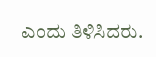ಎಂದು ತಿಳಿಸಿದರು.